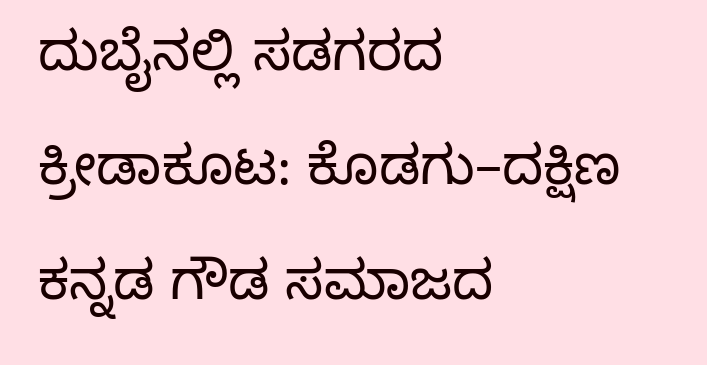ದುಬೈನಲ್ಲಿ ಸಡಗರದ ಕ್ರೀಡಾಕೂಟ: ಕೊಡಗು–ದಕ್ಷಿಣ ಕನ್ನಡ ಗೌಡ ಸಮಾಜದ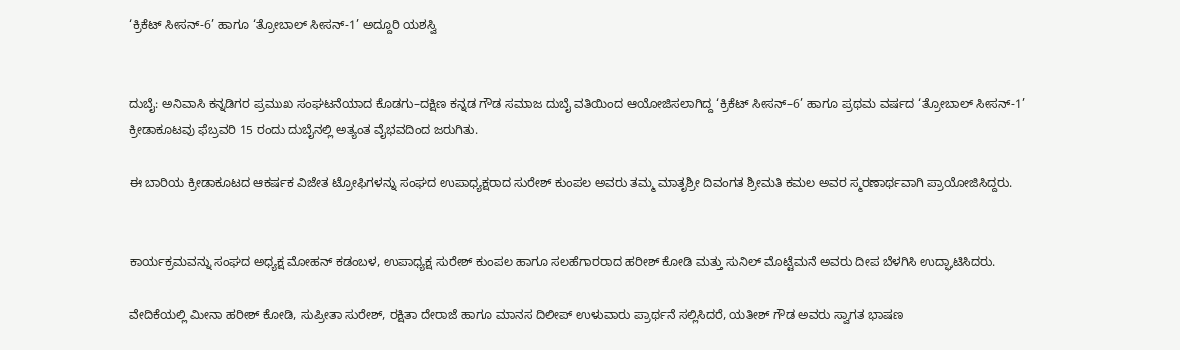‘ಕ್ರಿಕೆಟ್ ಸೀಸನ್-6’ ಹಾಗೂ ‘ತ್ರೋಬಾಲ್ ಸೀಸನ್-1’ ಅದ್ದೂರಿ ಯಶಸ್ವಿ


ದುಬೈ: ಅನಿವಾಸಿ ಕನ್ನಡಿಗರ ಪ್ರಮುಖ ಸಂಘಟನೆಯಾದ ಕೊಡಗು–ದಕ್ಷಿಣ ಕನ್ನಡ ಗೌಡ ಸಮಾಜ ದುಬೈ ವತಿಯಿಂದ ಆಯೋಜಿಸಲಾಗಿದ್ದ ‘ಕ್ರಿಕೆಟ್ ಸೀಸನ್–6’ ಹಾಗೂ ಪ್ರಥಮ ವರ್ಷದ ‘ತ್ರೋಬಾಲ್ ಸೀಸನ್-1’ ಕ್ರೀಡಾಕೂಟವು ಫೆಬ್ರವರಿ 15 ರಂದು ದುಬೈನಲ್ಲಿ ಅತ್ಯಂತ ವೈಭವದಿಂದ ಜರುಗಿತು.

ಈ ಬಾರಿಯ ಕ್ರೀಡಾಕೂಟದ ಆಕರ್ಷಕ ವಿಜೇತ ಟ್ರೋಫಿಗಳನ್ನು ಸಂಘದ ಉಪಾಧ್ಯಕ್ಷರಾದ ಸುರೇಶ್ ಕುಂಪಲ ಅವರು ತಮ್ಮ ಮಾತೃಶ್ರೀ ದಿವಂಗತ ಶ್ರೀಮತಿ ಕಮಲ ಅವರ ಸ್ಮರಣಾರ್ಥವಾಗಿ ಪ್ರಾಯೋಜಿಸಿದ್ದರು.


ಕಾರ್ಯಕ್ರಮವನ್ನು ಸಂಘದ ಅಧ್ಯಕ್ಷ ಮೋಹನ್ ಕಡಂಬಳ, ಉಪಾಧ್ಯಕ್ಷ ಸುರೇಶ್ ಕುಂಪಲ ಹಾಗೂ ಸಲಹೆಗಾರರಾದ ಹರೀಶ್ ಕೋಡಿ ಮತ್ತು ಸುನಿಲ್ ಮೊಟ್ಟೆಮನೆ ಅವರು ದೀಪ ಬೆಳಗಿಸಿ ಉದ್ಘಾಟಿಸಿದರು.

ವೇದಿಕೆಯಲ್ಲಿ ಮೀನಾ ಹರೀಶ್ ಕೋಡಿ, ಸುಪ್ರೀತಾ ಸುರೇಶ್, ರಕ್ಷಿತಾ ದೇರಾಜೆ ಹಾಗೂ ಮಾನಸ ದಿಲೀಪ್ ಉಳುವಾರು ಪ್ರಾರ್ಥನೆ ಸಲ್ಲಿಸಿದರೆ, ಯತೀಶ್ ಗೌಡ ಅವರು ಸ್ವಾಗತ ಭಾಷಣ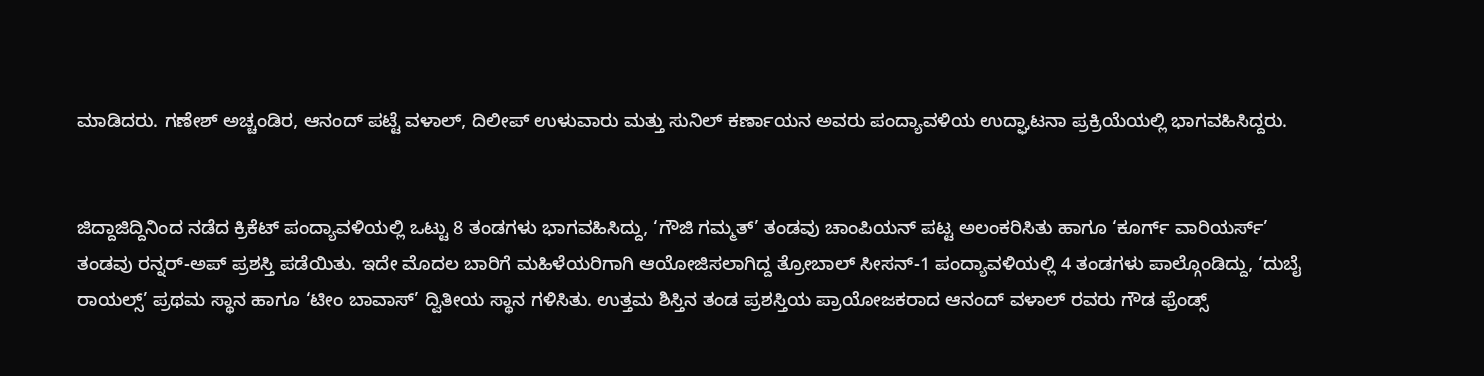ಮಾಡಿದರು. ಗಣೇಶ್ ಅಚ್ಚಂಡಿರ, ಆನಂದ್ ಪಟ್ಟೆ ವಳಾಲ್, ದಿಲೀಪ್ ಉಳುವಾರು ಮತ್ತು ಸುನಿಲ್ ಕರ್ಣಾಯನ ಅವರು ಪಂದ್ಯಾವಳಿಯ ಉದ್ಘಾಟನಾ ಪ್ರಕ್ರಿಯೆಯಲ್ಲಿ ಭಾಗವಹಿಸಿದ್ದರು.


ಜಿದ್ದಾಜಿದ್ದಿನಿಂದ ನಡೆದ ಕ್ರಿಕೆಟ್ ಪಂದ್ಯಾವಳಿಯಲ್ಲಿ ಒಟ್ಟು 8 ತಂಡಗಳು ಭಾಗವಹಿಸಿದ್ದು, ‘ಗೌಜಿ ಗಮ್ಮತ್’ ತಂಡವು ಚಾಂಪಿಯನ್ ಪಟ್ಟ ಅಲಂಕರಿಸಿತು ಹಾಗೂ ‘ಕೂರ್ಗ್ ವಾರಿಯರ್ಸ್’ ತಂಡವು ರನ್ನರ್-ಅಪ್ ಪ್ರಶಸ್ತಿ ಪಡೆಯಿತು. ಇದೇ ಮೊದಲ ಬಾರಿಗೆ ಮಹಿಳೆಯರಿಗಾಗಿ ಆಯೋಜಿಸಲಾಗಿದ್ದ ತ್ರೋಬಾಲ್ ಸೀಸನ್-1 ಪಂದ್ಯಾವಳಿಯಲ್ಲಿ 4 ತಂಡಗಳು ಪಾಲ್ಗೊಂಡಿದ್ದು, ‘ದುಬೈ ರಾಯಲ್ಸ್’ ಪ್ರಥಮ ಸ್ಥಾನ ಹಾಗೂ ‘ಟೀಂ ಬಾವಾಸ್’ ದ್ವಿತೀಯ ಸ್ಥಾನ ಗಳಿಸಿತು. ಉತ್ತಮ ಶಿಸ್ತಿನ ತಂಡ ಪ್ರಶಸ್ತಿಯ ಪ್ರಾಯೋಜಕರಾದ ಆನಂದ್ ವಳಾಲ್ ರವರು ಗೌಡ ಫ್ರೆಂಡ್ಸ್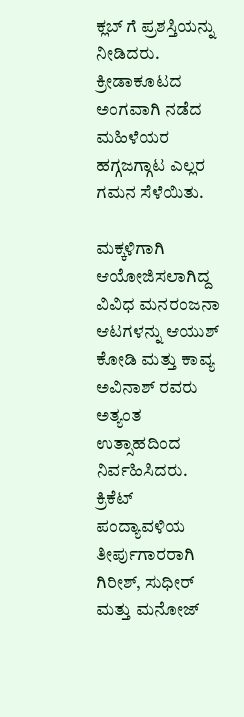ಕ್ಲಬ್ ಗೆ ಪ್ರಶಸ್ತಿಯನ್ನು ನೀಡಿದರು. ಕ್ರೀಡಾಕೂಟದ ಅಂಗವಾಗಿ ನಡೆದ ಮಹಿಳೆಯರ ಹಗ್ಗಜಗ್ಗಾಟ ಎಲ್ಲರ ಗಮನ ಸೆಳೆಯಿತು.

ಮಕ್ಕಳಿಗಾಗಿ ಆಯೋಜಿಸಲಾಗಿದ್ದ ವಿವಿಧ ಮನರಂಜನಾ ಆಟಗಳನ್ನು ಆಯುಶ್ ಕೋಡಿ ಮತ್ತು ಕಾವ್ಯ ಅವಿನಾಶ್ ರವರು ಅತ್ಯಂತ ಉತ್ಸಾಹದಿಂದ ನಿರ್ವಹಿಸಿದರು. ಕ್ರಿಕೆಟ್ ಪಂದ್ಯಾವಳಿಯ ತೀರ್ಪುಗಾರರಾಗಿ ಗಿರೀಶ್, ಸುಧೀರ್ ಮತ್ತು ಮನೋಜ್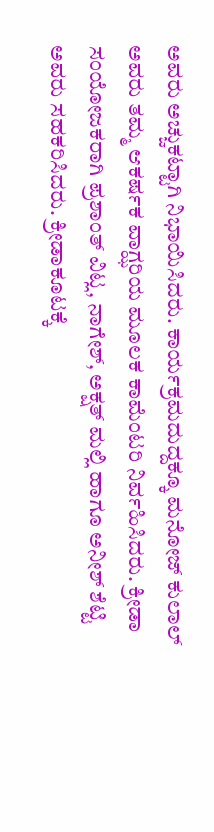ಅವರು ಅಚ್ಚುಕಟ್ಟಾಗಿ ನಿಭಾಯಿಸಿದರು. ಕಾರ್ಯಕ್ರಮದುದ್ದಕ್ಕೂ ಮನೋಜ್ ಕುಲಾಲ್ ಅವರು ತಮ್ಮ ಆಕರ್ಷಕ ವಾಗ್ಝರಿಯ ಮೂಲಕ ಕಾಮೆಂಟರಿ ನಿರ್ವಹಿಸಿದರು. ಕ್ರೀಡಾ ಸಂಯೋಜಕರಾಗಿ ಪ್ರಶಾಂತ್ ವಿಟ್ಲ, ನಾಗೇಶ್, ಅಕ್ಷತ್ ಮಲ್ಲಿ ಹಾಗೂ ಅನೀಶ್ ಶೆಟ್ಟಿ ಅವರು ಸಹಕರಿಸಿದರು. ಕ್ರೀಡಾಕೂಟಕ್ಕೆ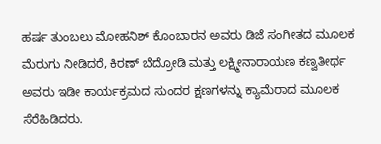ಹರ್ಷ ತುಂಬಲು ಮೋಹನಿಶ್ ಕೊಂಬಾರನ ಅವರು ಡಿಜೆ ಸಂಗೀತದ ಮೂಲಕ ಮೆರುಗು ನೀಡಿದರೆ, ಕಿರಣ್ ಬೆದ್ರೋಡಿ ಮತ್ತು ಲಕ್ಷ್ಮೀನಾರಾಯಣ ಕಣ್ವತೀರ್ಥ ಅವರು ಇಡೀ ಕಾರ್ಯಕ್ರಮದ ಸುಂದರ ಕ್ಷಣಗಳನ್ನು ಕ್ಯಾಮೆರಾದ ಮೂಲಕ ಸೆರೆಹಿಡಿದರು.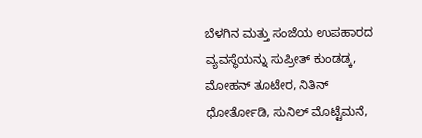ಬೆಳಗಿನ ಮತ್ತು ಸಂಜೆಯ ಉಪಹಾರದ ವ್ಯವಸ್ಥೆಯನ್ನು ಸುಪ್ರೀತ್ ಕುಂಡಡ್ಕ, ಮೋಹನ್ ತೂಟೇರ, ನಿತಿನ್ ಧೋರ್ತೋಡಿ, ಸುನಿಲ್ ಮೊಟ್ಟೆಮನೆ,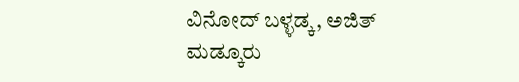ವಿನೋದ್ ಬಳ್ಳಡ್ಕ, ಅಜಿತ್ ಮಡ್ಕೂರು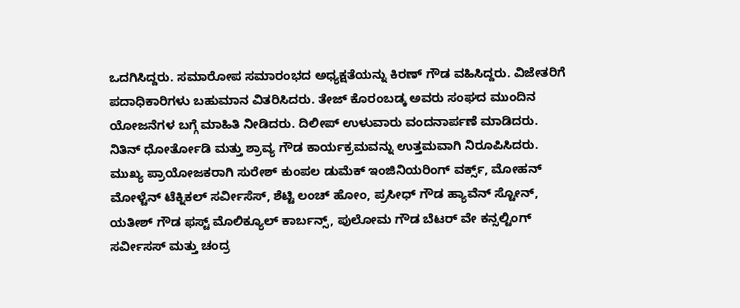ಒದಗಿಸಿದ್ದರು. ಸಮಾರೋಪ ಸಮಾರಂಭದ ಅಧ್ಯಕ್ಷತೆಯನ್ನು ಕಿರಣ್ ಗೌಡ ವಹಿಸಿದ್ದರು. ವಿಜೇತರಿಗೆ ಪದಾಧಿಕಾರಿಗಳು ಬಹುಮಾನ ವಿತರಿಸಿದರು. ತೇಜ್ ಕೊರಂಬಡ್ಕ ಅವರು ಸಂಘದ ಮುಂದಿನ ಯೋಜನೆಗಳ ಬಗ್ಗೆ ಮಾಹಿತಿ ನೀಡಿದರು. ದಿಲೀಪ್ ಉಳುವಾರು ವಂದನಾರ್ಪಣೆ ಮಾಡಿದರು. ನಿತಿನ್ ಧೋರ್ತೋಡಿ ಮತ್ತು ಶ್ರಾವ್ಯ ಗೌಡ ಕಾರ್ಯಕ್ರಮವನ್ನು ಉತ್ತಮವಾಗಿ ನಿರೂಪಿಸಿದರು. ಮುಖ್ಯ ಪ್ರಾಯೋಜಕರಾಗಿ ಸುರೇಶ್ ಕುಂಪಲ ಡುಮೆಕ್ ಇಂಜಿನಿಯರಿಂಗ್ ವರ್ಕ್ಸ್, ಮೋಹನ್ ಮೋಳ್ಟೆನ್ ಟೆಕ್ನಿಕಲ್ ಸರ್ವೀಸೆಸ್, ಶೆಟ್ಟಿ ಲಂಚ್ ಹೋಂ, ಪ್ರಸೀಧ್ ಗೌಡ ಹ್ಯಾವೆನ್ ಸ್ಟೋನ್, ಯತೀಶ್ ಗೌಡ ಫಸ್ಟ್ ಮೊಲಿಕ್ಯೂಲ್ ಕಾರ್ಬನ್ಸ್, ಪುಲೋಮ ಗೌಡ ಬೆಟರ್ ವೇ ಕನ್ಸಲ್ಟಿಂಗ್ ಸರ್ವೀಸಸ್ ಮತ್ತು ಚಂದ್ರ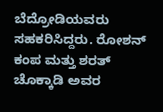ಬೆದ್ರೋಡಿಯವರು ಸಹಕರಿಸಿದ್ದರು. ರೋಶನ್ ಕಂಪ ಮತ್ತು ಶರತ್ ಚೊಕ್ಕಾಡಿ ಅವರ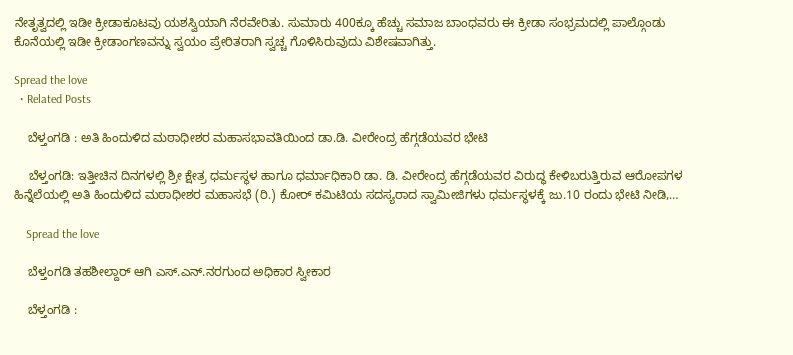ನೇತೃತ್ವದಲ್ಲಿ ಇಡೀ ಕ್ರೀಡಾಕೂಟವು ಯಶಸ್ವಿಯಾಗಿ ನೆರವೇರಿತು. ಸುಮಾರು 400ಕ್ಕೂ ಹೆಚ್ಚು ಸಮಾಜ ಬಾಂಧವರು ಈ ಕ್ರೀಡಾ ಸಂಭ್ರಮದಲ್ಲಿ ಪಾಲ್ಗೊಂಡು ಕೊನೆಯಲ್ಲಿ ಇಡೀ ಕ್ರೀಡಾಂಗಣವನ್ನು ಸ್ವಯಂ ಪ್ರೇರಿತರಾಗಿ ಸ್ವಚ್ಚ ಗೊಳಿಸಿರುವುದು ವಿಶೇಷವಾಗಿತ್ತು.

Spread the love
  • Related Posts

    ಬೆಳ್ತಂಗಡಿ : ಅತಿ ಹಿಂದುಳಿದ ಮಠಾಧೀಶರ ಮಹಾಸಭಾವತಿಯಿಂದ ಡಾ.ಡಿ. ವೀರೇಂದ್ರ ಹೆಗ್ಗಡೆಯವರ ಭೇಟಿ

    ಬೆಳ್ತಂಗಡಿ: ಇತ್ತೀಚಿನ ದಿನಗಳಲ್ಲಿ ಶ್ರೀ ಕ್ಷೇತ್ರ ಧರ್ಮಸ್ಥಳ ಹಾಗೂ ಧರ್ಮಾಧಿಕಾರಿ ಡಾ. ಡಿ. ವೀರೇಂದ್ರ ಹೆಗ್ಗಡೆಯವರ ವಿರುದ್ಧ ಕೇಳಿಬರುತ್ತಿರುವ ಆರೋಪಗಳ ಹಿನ್ನೆಲೆಯಲ್ಲಿ ಅತಿ ಹಿಂದುಳಿದ ಮಠಾಧೀಶರ ಮಹಾಸಭೆ (ರಿ.) ಕೋರ್ ಕಮಿಟಿಯ ಸದಸ್ಯರಾದ ಸ್ವಾಮೀಜಿಗಳು ಧರ್ಮಸ್ಥಳಕ್ಕೆ ಜು.10 ರಂದು ಭೇಟಿ ನೀಡಿ,…

    Spread the love

    ಬೆಳ್ತಂಗಡಿ ತಹಶೀಲ್ದಾರ್ ಆಗಿ ಎಸ್.ಎನ್.ನರಗುಂದ ಅಧಿಕಾರ ಸ್ವೀಕಾರ

    ಬೆಳ್ತಂಗಡಿ :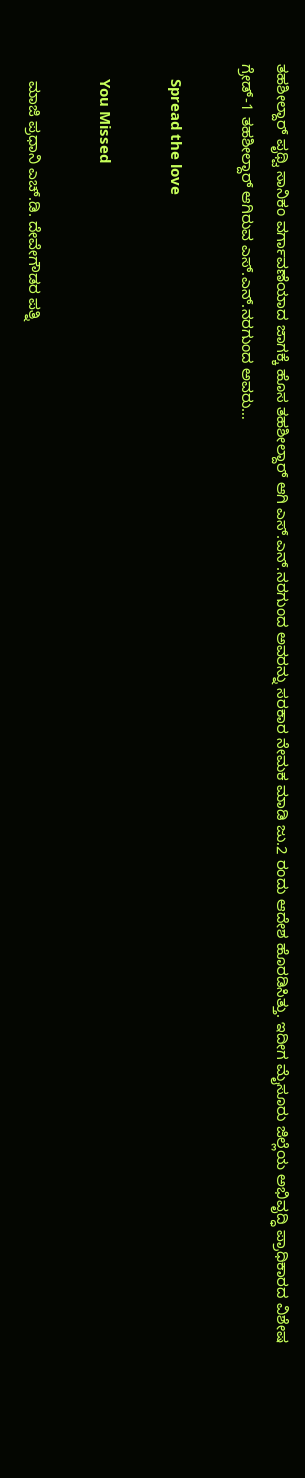ತಹಶೀಲ್ದಾರ್ ಪೃಥ್ವಿ ಸಾನಿಕಂ ವರ್ಗಾವಣೆಯಾದ ಜಾಗಕ್ಕೆ ಹೊಸ ತಹಶೀಲ್ದಾರ್ ಆಗಿ ಎಸ್.ಎನ್.ನರಗುಂದ ಅವರನ್ನು ಸರಕಾರ ನೇಮಕ ಮಾಡಿ ಜು.2 ರಂದು ಆದೇಶ ಹೊರಡಿಸಿತ್ತು. ಇದೀಗ ಮೈಸೂರು ಜಿಲ್ಲೆಯ ಅಭಿವೃದ್ಧಿ ಪ್ರಾಧಿಕಾರದ ವಿಶೇಷ ಗ್ರೇಡ್-1 ತಹಶೀಲ್ದಾರ್ ಆಗಿರುವ ಎಸ್.ಎನ್.ನರಗುಂದ ಅವರು…

    Spread the love

    You Missed

    ಮಾಜಿ ಪ್ರಧಾನಿ ಎಚ್.ಡಿ. ದೇವೇಗೌಡರ ಪತ್ನಿ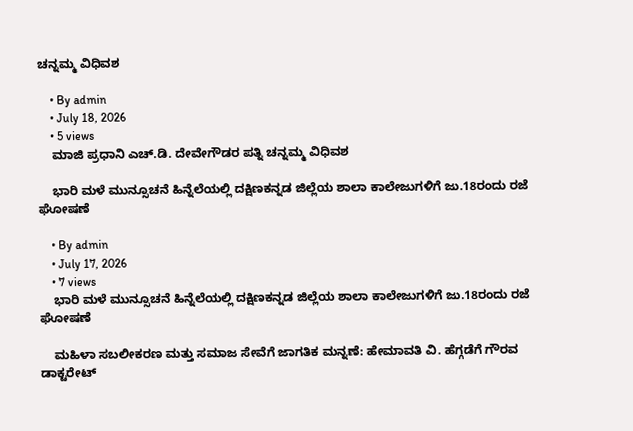ಚನ್ನಮ್ಮ ವಿಧಿವಶ

    • By admin
    • July 18, 2026
    • 5 views
    ಮಾಜಿ ಪ್ರಧಾನಿ ಎಚ್.ಡಿ. ದೇವೇಗೌಡರ ಪತ್ನಿ ಚನ್ನಮ್ಮ ವಿಧಿವಶ

    ಭಾರಿ ಮಳೆ ಮುನ್ಸೂಚನೆ ಹಿನ್ನೆಲೆಯಲ್ಲಿ ದಕ್ಷಿಣಕನ್ನಡ ಜಿಲ್ಲೆಯ ಶಾಲಾ ಕಾಲೇಜುಗಳಿಗೆ ಜು.18ರಂದು ರಜೆ ಘೋಷಣೆ

    • By admin
    • July 17, 2026
    • 7 views
    ಭಾರಿ ಮಳೆ ಮುನ್ಸೂಚನೆ ಹಿನ್ನೆಲೆಯಲ್ಲಿ ದಕ್ಷಿಣಕನ್ನಡ ಜಿಲ್ಲೆಯ ಶಾಲಾ ಕಾಲೇಜುಗಳಿಗೆ ಜು.18ರಂದು ರಜೆ ಘೋಷಣೆ

    ಮಹಿಳಾ ಸಬಲೀಕರಣ ಮತ್ತು ಸಮಾಜ ಸೇವೆಗೆ ಜಾಗತಿಕ ಮನ್ನಣೆ: ಹೇಮಾವತಿ ವಿ. ಹೆಗ್ಗಡೆಗೆ ಗೌರವ ಡಾಕ್ಟರೇಟ್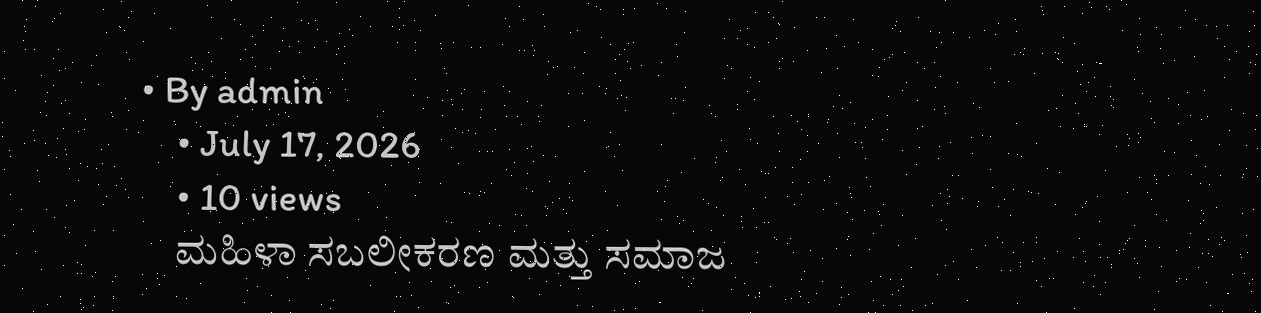• By admin
    • July 17, 2026
    • 10 views
    ಮಹಿಳಾ ಸಬಲೀಕರಣ ಮತ್ತು ಸಮಾಜ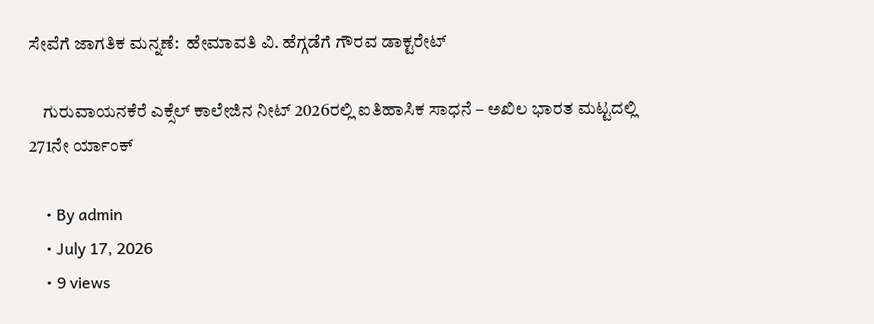ಸೇವೆಗೆ ಜಾಗತಿಕ ಮನ್ನಣೆ:  ಹೇಮಾವತಿ ವಿ. ಹೆಗ್ಗಡೆಗೆ ಗೌರವ ಡಾಕ್ಟರೇಟ್

    ಗುರುವಾಯನಕೆರೆ ಎಕ್ಸೆಲ್ ಕಾಲೇಜಿನ ನೀಟ್ 2026ರಲ್ಲಿ ಐತಿಹಾಸಿಕ ಸಾಧನೆ – ಅಖಿಲ ಭಾರತ ಮಟ್ಟದಲ್ಲಿ 271ನೇ ರ್ಯಾಂಕ್

    • By admin
    • July 17, 2026
    • 9 views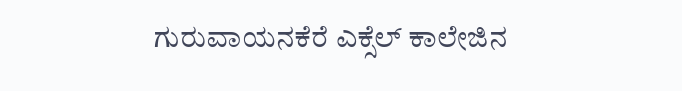ಗುರುವಾಯನಕೆರೆ ಎಕ್ಸೆಲ್ ಕಾಲೇಜಿನ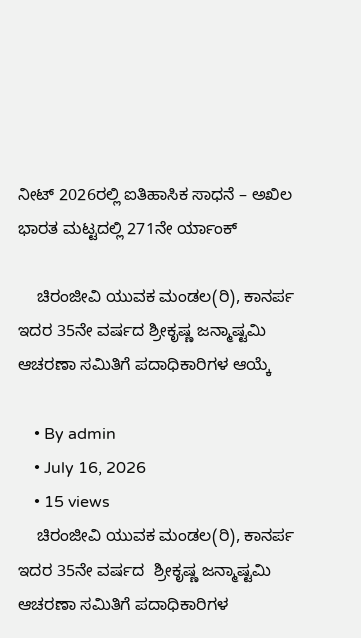ನೀಟ್ 2026ರಲ್ಲಿ ಐತಿಹಾಸಿಕ ಸಾಧನೆ – ಅಖಿಲ ಭಾರತ ಮಟ್ಟದಲ್ಲಿ 271ನೇ ರ್ಯಾಂಕ್

    ಚಿರಂಜೀವಿ ಯುವಕ ಮಂಡಲ(ರಿ), ಕಾನರ್ಪ ಇದರ 35ನೇ ವರ್ಷದ ಶ್ರೀಕೃಷ್ಣ ಜನ್ಮಾಷ್ಟಮಿ ಆಚರಣಾ ಸಮಿತಿಗೆ ಪದಾಧಿಕಾರಿಗಳ ಆಯ್ಕೆ

    • By admin
    • July 16, 2026
    • 15 views
    ಚಿರಂಜೀವಿ ಯುವಕ ಮಂಡಲ(ರಿ), ಕಾನರ್ಪ ಇದರ 35ನೇ ವರ್ಷದ  ಶ್ರೀಕೃಷ್ಣ ಜನ್ಮಾಷ್ಟಮಿ ಆಚರಣಾ ಸಮಿತಿಗೆ ಪದಾಧಿಕಾರಿಗಳ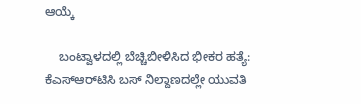ಆಯ್ಕೆ

    ಬಂಟ್ವಾಳದಲ್ಲಿ ಬೆಚ್ಚಿಬೀಳಿಸಿದ ಭೀಕರ ಹತ್ಯೆ: ಕೆಎಸ್‌ಆರ್‌ಟಿಸಿ ಬಸ್ ನಿಲ್ದಾಣದಲ್ಲೇ ಯುವತಿ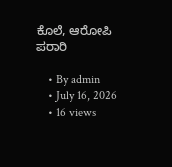ಕೊಲೆ, ಆರೋಪಿ ಪರಾರಿ

    • By admin
    • July 16, 2026
    • 16 views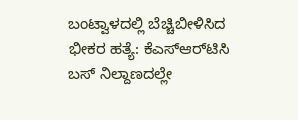ಬಂಟ್ವಾಳದಲ್ಲಿ ಬೆಚ್ಚಿಬೀಳಿಸಿದ ಭೀಕರ ಹತ್ಯೆ: ಕೆಎಸ್‌ಆರ್‌ಟಿಸಿ ಬಸ್ ನಿಲ್ದಾಣದಲ್ಲೇ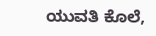ಯುವತಿ ಕೊಲೆ,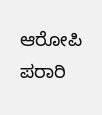ಆರೋಪಿ ಪರಾರಿ